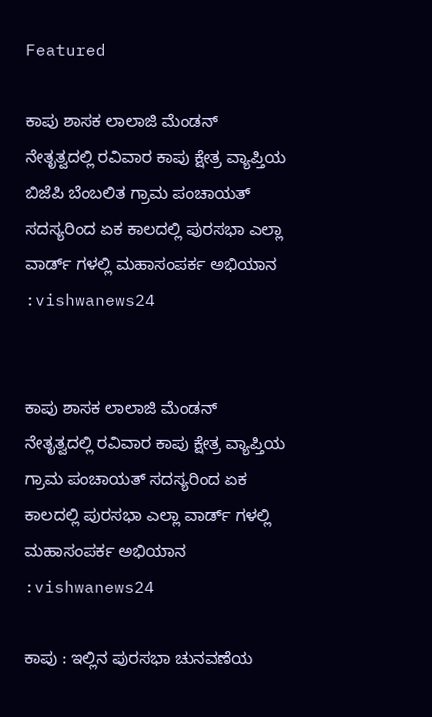Featured

ಕಾಪು ಶಾಸಕ ಲಾಲಾಜಿ ಮೆಂಡನ್ ನೇತೃತ್ವದಲ್ಲಿ ರವಿವಾರ ಕಾಪು ಕ್ಷೇತ್ರ ವ್ಯಾಪ್ತಿಯ ಬಿಜೆಪಿ ಬೆಂಬಲಿತ ಗ್ರಾಮ ಪಂಚಾಯತ್ ಸದಸ್ಯರಿಂದ ಏಕ ಕಾಲದಲ್ಲಿ ಪುರಸಭಾ ಎಲ್ಲಾ ವಾರ್ಡ್ ಗಳಲ್ಲಿ ಮಹಾಸಂಪರ್ಕ ಅಭಿಯಾನ :vishwanews24


ಕಾಪು ಶಾಸಕ ಲಾಲಾಜಿ ಮೆಂಡನ್ ನೇತೃತ್ವದಲ್ಲಿ ರವಿವಾರ ಕಾಪು ಕ್ಷೇತ್ರ ವ್ಯಾಪ್ತಿಯ ಗ್ರಾಮ ಪಂಚಾಯತ್ ಸದಸ್ಯರಿಂದ ಏಕ ಕಾಲದಲ್ಲಿ ಪುರಸಭಾ ಎಲ್ಲಾ ವಾರ್ಡ್ ಗಳಲ್ಲಿ ಮಹಾಸಂಪರ್ಕ ಅಭಿಯಾನ :vishwanews24

ಕಾಪು : ಇಲ್ಲಿನ ಪುರಸಭಾ ಚುನವಣೆಯ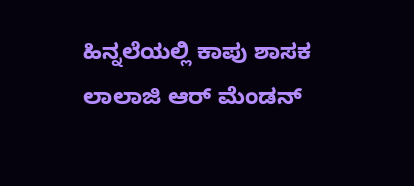ಹಿನ್ನಲೆಯಲ್ಲಿ ಕಾಪು ಶಾಸಕ ಲಾಲಾಜಿ ಆರ್ ಮೆಂಡನ್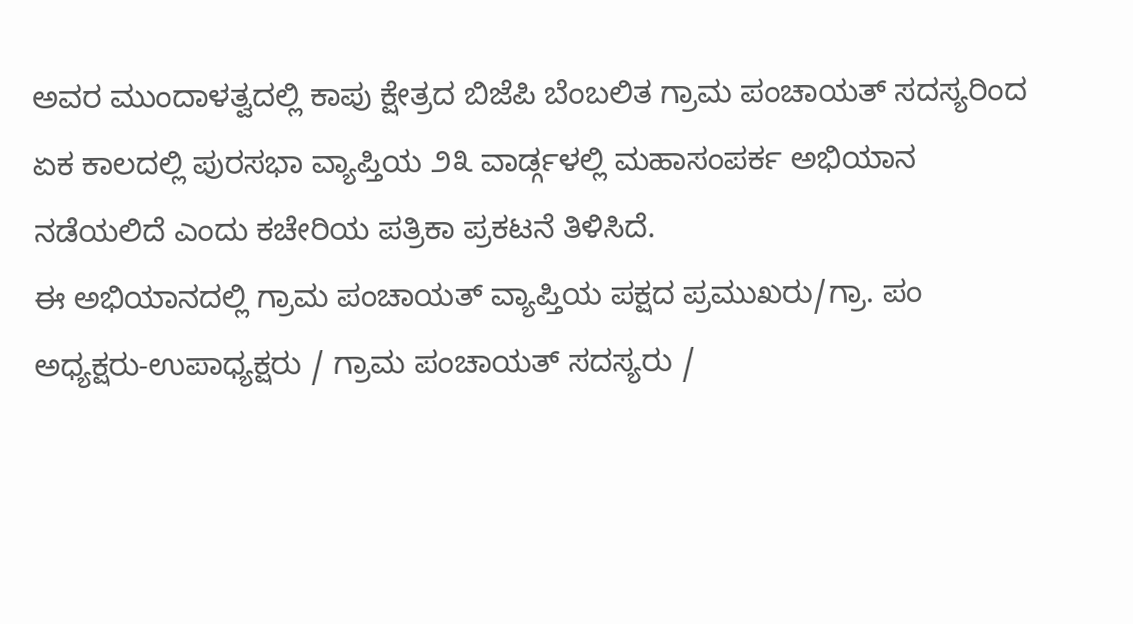ಅವರ ಮುಂದಾಳತ್ವದಲ್ಲಿ ಕಾಪು ಕ್ಷೇತ್ರದ ಬಿಜೆಪಿ ಬೆಂಬಲಿತ ಗ್ರಾಮ ಪಂಚಾಯತ್ ಸದಸ್ಯರಿಂದ ಏಕ ಕಾಲದಲ್ಲಿ ಪುರಸಭಾ ವ್ಯಾಪ್ತಿಯ ೨೩ ವಾರ್ಡ್ಗಳಲ್ಲಿ ಮಹಾಸಂಪರ್ಕ ಅಭಿಯಾನ ನಡೆಯಲಿದೆ ಎಂದು ಕಚೇರಿಯ ಪತ್ರಿಕಾ ಪ್ರಕಟನೆ ತಿಳಿಸಿದೆ.
ಈ ಅಭಿಯಾನದಲ್ಲಿ ಗ್ರಾಮ ಪಂಚಾಯತ್ ವ್ಯಾಪ್ತಿಯ ಪಕ್ಷದ ಪ್ರಮುಖರು/ಗ್ರಾ. ಪಂ ಅಧ್ಯಕ್ಷರು-ಉಪಾಧ್ಯಕ್ಷರು / ಗ್ರಾಮ ಪಂಚಾಯತ್ ಸದಸ್ಯರು /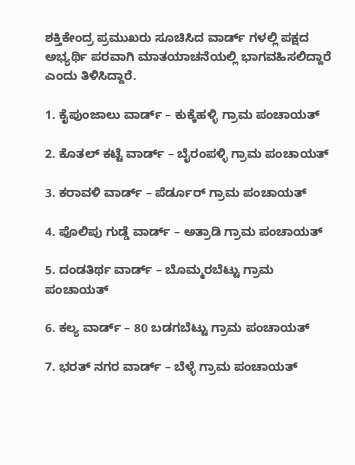ಶಕ್ತಿಕೇಂದ್ರ ಪ್ರಮುಖರು ಸೂಚಿಸಿದ ವಾರ್ಡ್ ಗಳಲ್ಲಿ ಪಕ್ಷದ ಅಭ್ಯರ್ಥಿ ಪರವಾಗಿ ಮಾತಯಾಚನೆಯಲ್ಲಿ ಭಾಗವಹಿಸಲಿದ್ದಾರೆ ಎಂದು ತಿಳಿಸಿದ್ದಾರೆ.

1. ಕೈಪುಂಜಾಲು ವಾರ್ಡ್ – ಕುಕ್ಕೆಹಳ್ಳಿ ಗ್ರಾಮ ಪಂಚಾಯತ್

2. ಕೊತಲ್ ಕಟ್ಟೆ ವಾರ್ಡ್ – ಬೈರಂಪಳ್ಳಿ ಗ್ರಾಮ ಪಂಚಾಯತ್

3. ಕರಾವಳಿ ವಾರ್ಡ್ – ಪೆರ್ಡೂರ್ ಗ್ರಾಮ ಪಂಚಾಯತ್

4. ಪೊಲಿಪು ಗುಡ್ಡೆ ವಾರ್ಡ್ – ಅತ್ರಾಡಿ ಗ್ರಾಮ ಪಂಚಾಯತ್

5. ದಂಡತಿರ್ಥ ವಾರ್ಡ್ – ಬೊಮ್ಮರಬೆಟ್ಟು ಗ್ರಾಮ ಪಂಚಾಯತ್

6. ಕಲ್ಯ ವಾರ್ಡ್ – 80 ಬಡಗಬೆಟ್ಟು ಗ್ರಾಮ ಪಂಚಾಯತ್

7. ಭರತ್ ನಗರ ವಾರ್ಡ್ – ಬೆಳ್ಳೆ ಗ್ರಾಮ ಪಂಚಾಯತ್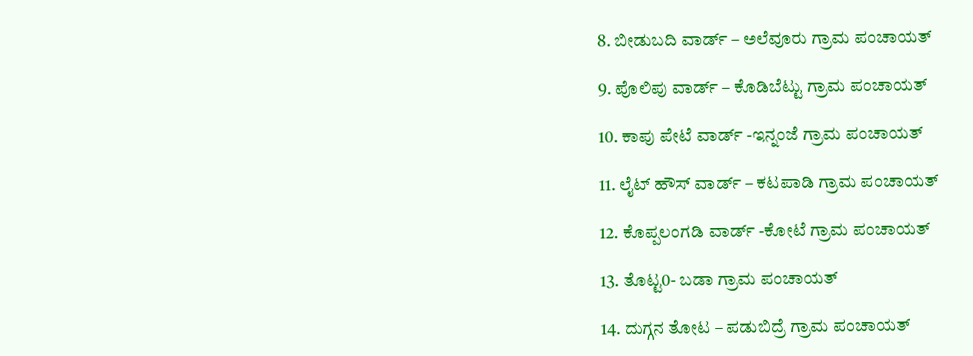8. ಬೀಡುಬದಿ ವಾರ್ಡ್ – ಅಲೆವೂರು ಗ್ರಾಮ ಪಂಚಾಯತ್

9. ಪೊಲಿಪು ವಾರ್ಡ್ – ಕೊಡಿಬೆಟ್ಟು ಗ್ರಾಮ ಪಂಚಾಯತ್

10. ಕಾಪು ಪೇಟೆ ವಾರ್ಡ್ -ಇನ್ನಂಜೆ ಗ್ರಾಮ ಪಂಚಾಯತ್

11. ಲೈಟ್ ಹೌಸ್ ವಾರ್ಡ್ – ಕಟಪಾಡಿ ಗ್ರಾಮ ಪಂಚಾಯತ್

12. ಕೊಪ್ಪಲಂಗಡಿ ವಾರ್ಡ್ -ಕೋಟೆ ಗ್ರಾಮ ಪಂಚಾಯತ್

13. ತೊಟ್ಟ0- ಬಡಾ ಗ್ರಾಮ ಪಂಚಾಯತ್

14. ದುಗ್ಗನ ತೋಟ – ಪಡುಬಿದ್ರೆ ಗ್ರಾಮ ಪಂಚಾಯತ್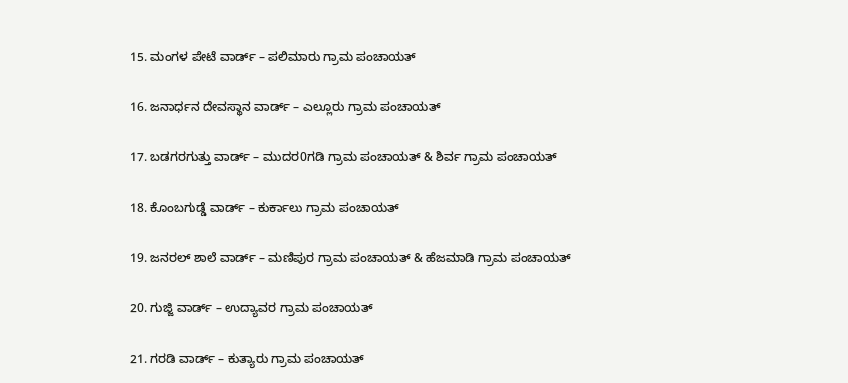15. ಮಂಗಳ ಪೇಟೆ ವಾರ್ಡ್ – ಪಲಿಮಾರು ಗ್ರಾಮ ಪಂಚಾಯತ್

16. ಜನಾರ್ಧನ ದೇವಸ್ಥಾನ ವಾರ್ಡ್ – ಎಲ್ಲೂರು ಗ್ರಾಮ ಪಂಚಾಯತ್

17. ಬಡಗರಗುತ್ತು ವಾರ್ಡ್ – ಮುದರ0ಗಡಿ ಗ್ರಾಮ ಪಂಚಾಯತ್ & ಶಿರ್ವ ಗ್ರಾಮ ಪಂಚಾಯತ್

18. ಕೊಂಬಗುಡ್ಡೆ ವಾರ್ಡ್ – ಕುರ್ಕಾಲು ಗ್ರಾಮ ಪಂಚಾಯತ್

19. ಜನರಲ್ ಶಾಲೆ ವಾರ್ಡ್ – ಮಣಿಪುರ ಗ್ರಾಮ ಪಂಚಾಯತ್ & ಹೆಜಮಾಡಿ ಗ್ರಾಮ ಪಂಚಾಯತ್

20. ಗುಜ್ಜಿ ವಾರ್ಡ್ – ಉದ್ಯಾವರ ಗ್ರಾಮ ಪಂಚಾಯತ್

21. ಗರಡಿ ವಾರ್ಡ್ – ಕುತ್ಯಾರು ಗ್ರಾಮ ಪಂಚಾಯತ್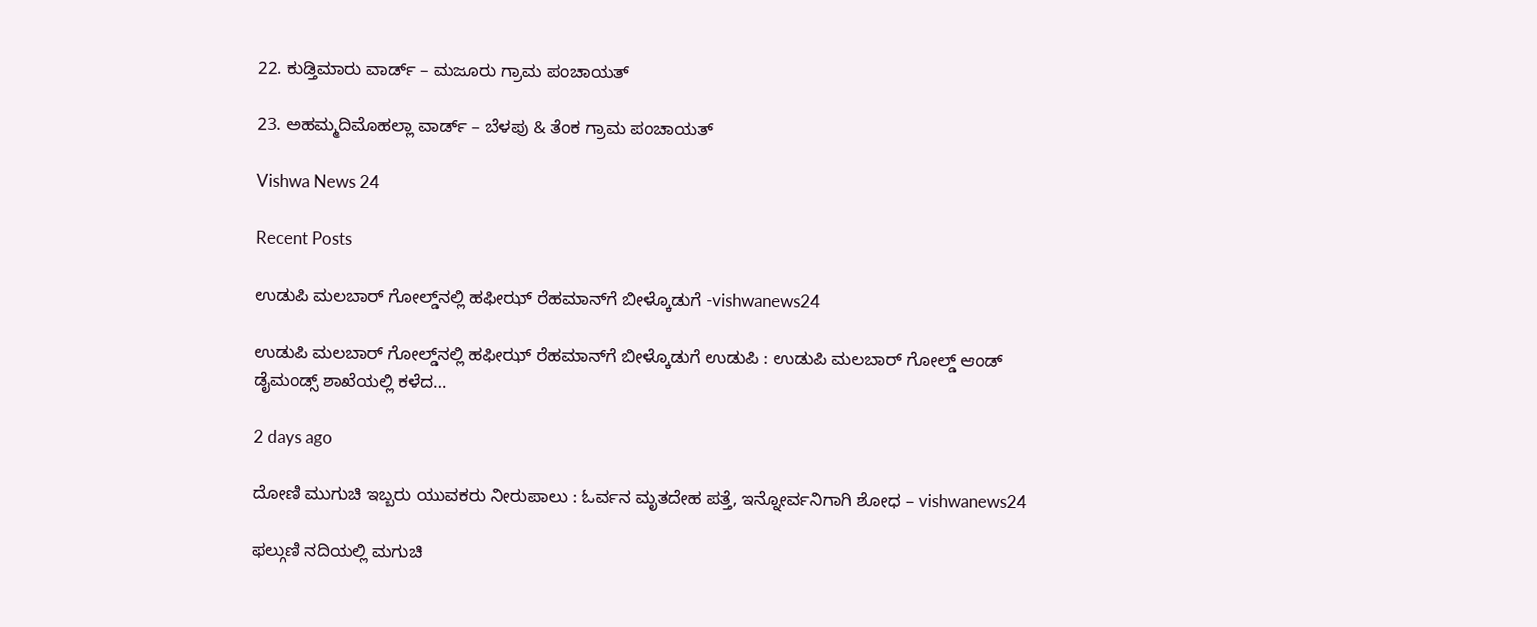22. ಕುಡ್ತಿಮಾರು ವಾರ್ಡ್ – ಮಜೂರು ಗ್ರಾಮ ಪಂಚಾಯತ್

23. ಅಹಮ್ಮದಿಮೊಹಲ್ಲಾ ವಾರ್ಡ್ – ಬೆಳಪು & ತೆಂಕ ಗ್ರಾಮ ಪಂಚಾಯತ್

Vishwa News 24

Recent Posts

ಉಡುಪಿ ಮಲಬಾರ್ ಗೋಲ್ಡ್‌ನಲ್ಲಿ ಹಫೀಝ್ ರೆಹಮಾನ್‌ಗೆ ಬೀಳ್ಕೊಡುಗೆ -vishwanews24

ಉಡುಪಿ ಮಲಬಾರ್ ಗೋಲ್ಡ್‌ನಲ್ಲಿ ಹಫೀಝ್ ರೆಹಮಾನ್‌ಗೆ ಬೀಳ್ಕೊಡುಗೆ ಉಡುಪಿ : ಉಡುಪಿ ಮಲಬಾರ್ ಗೋಲ್ಡ್ ಆಂಡ್ ಡೈಮಂಡ್ಸ್ ಶಾಖೆಯಲ್ಲಿ ಕಳೆದ…

2 days ago

ದೋಣಿ ಮುಗುಚಿ ಇಬ್ಬರು ಯುವಕರು ನೀರುಪಾಲು : ಓರ್ವನ ಮೃತದೇಹ ಪತ್ತೆ, ಇನ್ನೋರ್ವನಿಗಾಗಿ ಶೋಧ – vishwanews24

ಫಲ್ಗುಣಿ ನದಿಯಲ್ಲಿ ಮಗುಚಿ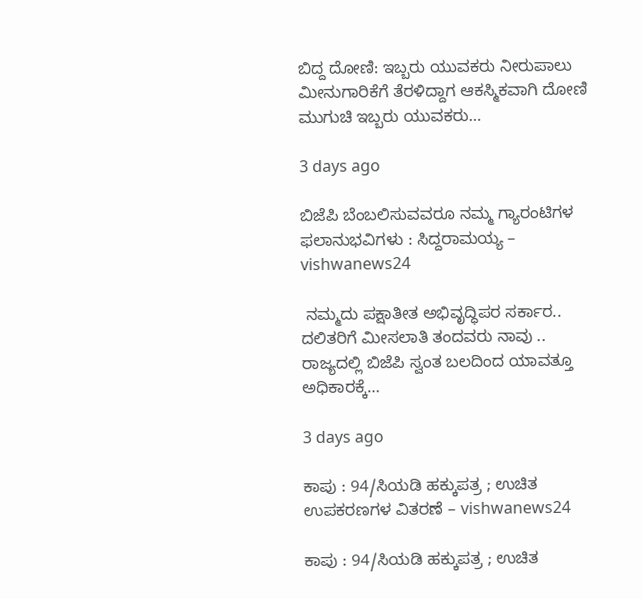ಬಿದ್ದ ದೋಣಿ: ಇಬ್ಬರು ಯುವಕರು ನೀರುಪಾಲು  ಮೀನುಗಾರಿಕೆಗೆ ತೆರಳಿದ್ದಾಗ ಆಕಸ್ಮಿಕವಾಗಿ ದೋಣಿ ಮುಗುಚಿ ಇಬ್ಬರು ಯುವಕರು…

3 days ago

ಬಿಜೆಪಿ ಬೆಂಬಲಿಸುವವರೂ ನಮ್ಮ ಗ್ಯಾರಂಟಿಗಳ ಫಲಾನುಭವಿಗಳು : ಸಿದ್ದರಾಮಯ್ಯ – vishwanews24

 ನಮ್ಮದು ಪಕ್ಷಾತೀತ ಅಭಿವೃದ್ಧಿಪರ ಸರ್ಕಾರ.. ದಲಿತರಿಗೆ ಮೀಸಲಾತಿ ತಂದವರು ನಾವು .. ರಾಜ್ಯದಲ್ಲಿ ಬಿಜೆಪಿ ಸ್ವಂತ ಬಲದಿಂದ ಯಾವತ್ತೂ ಅಧಿಕಾರಕ್ಕೆ…

3 days ago

ಕಾಪು : 94/ಸಿಯಡಿ ಹಕ್ಕುಪತ್ರ ; ಉಚಿತ ಉಪಕರಣಗಳ ವಿತರಣೆ – vishwanews24

ಕಾಪು : 94/ಸಿಯಡಿ ಹಕ್ಕುಪತ್ರ ; ಉಚಿತ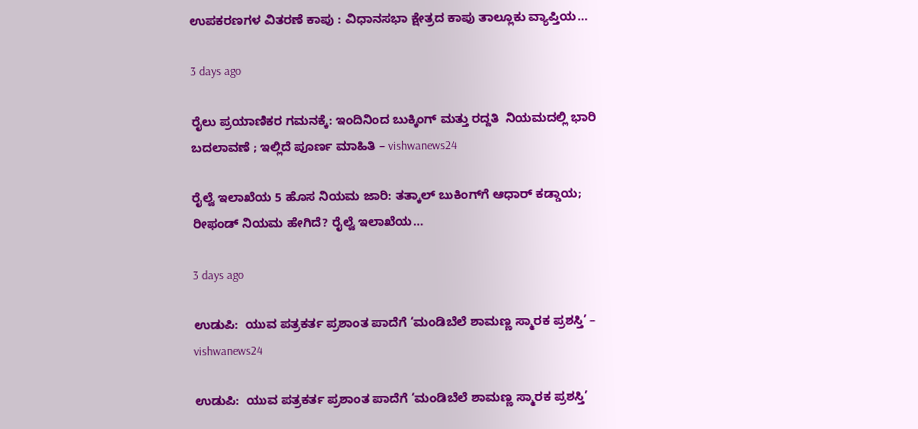ಉಪಕರಣಗಳ ವಿತರಣೆ ಕಾಪು : ವಿಧಾನಸಭಾ ಕ್ಷೇತ್ರದ ಕಾಪು ತಾಲ್ಲೂಕು ವ್ಯಾಪ್ತಿಯ…

3 days ago

ರೈಲು ಪ್ರಯಾಣಿಕರ ಗಮನಕ್ಕೆ: ಇಂದಿನಿಂದ ಬುಕ್ಕಿಂಗ್ ಮತ್ತು ರದ್ದತಿ  ನಿಯಮದಲ್ಲಿ ಭಾರಿ ಬದಲಾವಣೆ ; ಇಲ್ಲಿದೆ ಪೂರ್ಣ ಮಾಹಿತಿ – vishwanews24

ರೈಲ್ವೆ ಇಲಾಖೆಯ 5 ಹೊಸ ನಿಯಮ ಜಾರಿ: ತತ್ಕಾಲ್ ಬುಕಿಂಗ್‌ಗೆ ಆಧಾರ್ ಕಡ್ಡಾಯ; ರೀಫಂಡ್ ನಿಯಮ ಹೇಗಿದೆ? ರೈಲ್ವೆ ಇಲಾಖೆಯ…

3 days ago

ಉಡುಪಿ:  ಯುವ‌ ಪತ್ರಕರ್ತ ಪ್ರಶಾಂತ ಪಾದೆಗೆ ‘ಮಂಡಿಬೆಲೆ ಶಾಮಣ್ಣ ಸ್ಮಾರಕ ಪ್ರಶಸ್ತಿ’ – vishwanews24

ಉಡುಪಿ:  ಯುವ‌ ಪತ್ರಕರ್ತ ಪ್ರಶಾಂತ ಪಾದೆಗೆ ‘ಮಂಡಿಬೆಲೆ ಶಾಮಣ್ಣ ಸ್ಮಾರಕ ಪ್ರಶಸ್ತಿ’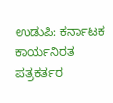ಉಡುಪಿ: ಕರ್ನಾಟಕ ಕಾರ್ಯನಿರತ ಪತ್ರಕರ್ತರ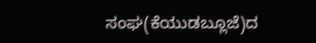ಸಂಘ(ಕೆಯುಡಬ್ಲೂಜೆ)ದ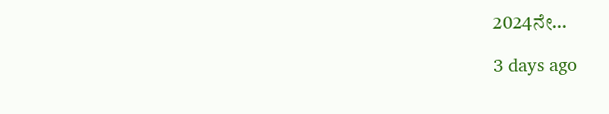2024ನೇ…

3 days ago